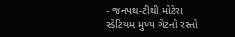- જનપથ-ટીથી મોટેરા સ્ડેટિયમ મુખ્ય ગેટનો રસ્તો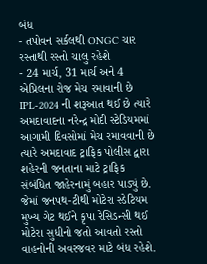બંધ
- તપોવન સર્કલથી ONGC ચાર રસ્તાથી રસ્તો ચાલુ રહેશે
- 24 માર્ચ, 31 માર્ચ અને 4 એપ્રિલના રોજ મેચ રમાવાની છે
IPL-2024 ની શરૂઆત થઈ છે ત્યારે અમદાવાદના નરેન્દ્ર મોદી સ્ટેડિયમમાં આગામી દિવસોમાં મેચ રમાવવાની છે ત્યારે અમદાવાદ ટ્રાફિક પોલીસ દ્વારા શહેરની જનતાના માટે ટ્રાફિક સંબંધિત જાહેરનામું બહાર પાડ્યું છે. જેમાં જનપથ-ટીથી મોટેરા સ્ડેટિયમ મુખ્ય ગેટ થઈને કૃપા રેસિડન્સી થઈ મોટેરા સુધીનો જતો આવતો રસ્તો વાહનોની અવરજવર માટે બંધ રહેશે.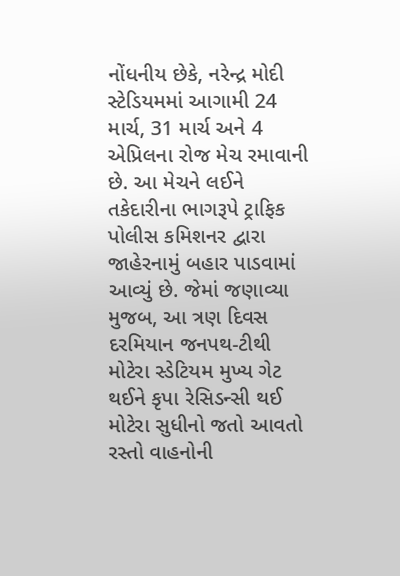નોંધનીય છેકે, નરેન્દ્ર મોદી સ્ટેડિયમમાં આગામી 24 માર્ચ, 31 માર્ચ અને 4 એપ્રિલના રોજ મેચ રમાવાની છે. આ મેચને લઈને તકેદારીના ભાગરૂપે ટ્રાફિક પોલીસ કમિશનર દ્વારા જાહેરનામું બહાર પાડવામાં આવ્યું છે. જેમાં જણાવ્યા મુજબ, આ ત્રણ દિવસ દરમિયાન જનપથ-ટીથી મોટેરા સ્ડેટિયમ મુખ્ય ગેટ થઈને કૃપા રેસિડન્સી થઈ મોટેરા સુધીનો જતો આવતો રસ્તો વાહનોની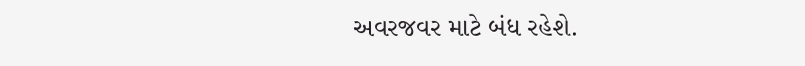અવરજવર માટે બંધ રહેશે.